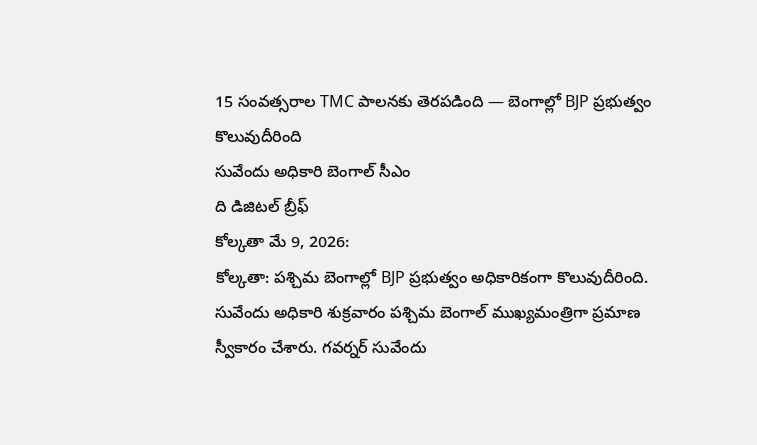15 సంవత్సరాల TMC పాలనకు తెరపడింది — బెంగాల్లో BJP ప్రభుత్వం కొలువుదీరింది
సువేందు అధికారి బెంగాల్ సీఎం
ది డిజిటల్ బ్రీఫ్
కోల్కతా మే 9, 2026:
కోల్కతా: పశ్చిమ బెంగాల్లో BJP ప్రభుత్వం అధికారికంగా కొలువుదీరింది. సువేందు అధికారి శుక్రవారం పశ్చిమ బెంగాల్ ముఖ్యమంత్రిగా ప్రమాణ స్వీకారం చేశారు. గవర్నర్ సువేందు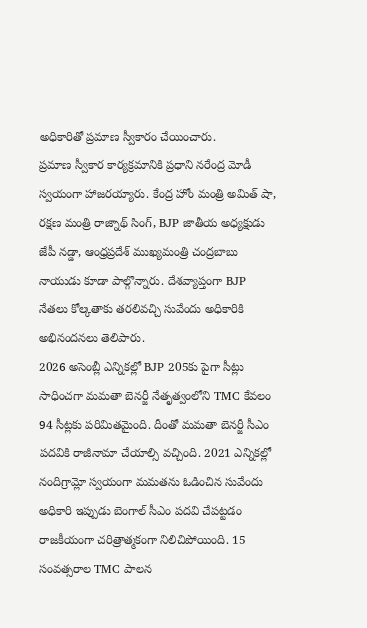అధికారితో ప్రమాణ స్వీకారం చేయించారు.
ప్రమాణ స్వీకార కార్యక్రమానికి ప్రధాని నరేంద్ర మోడీ స్వయంగా హాజరయ్యారు. కేంద్ర హోం మంత్రి అమిత్ షా, రక్షణ మంత్రి రాజ్నాథ్ సింగ్, BJP జాతీయ అధ్యక్షుడు జేపీ నడ్డా, ఆంధ్రప్రదేశ్ ముఖ్యమంత్రి చంద్రబాబు నాయుడు కూడా పాల్గొన్నారు. దేశవ్యాప్తంగా BJP నేతలు కోల్కతాకు తరలివచ్చి సువేందు అధికారికి అభినందనలు తెలిపారు.
2026 అసెంబ్లీ ఎన్నికల్లో BJP 205కు పైగా సీట్లు సాధించగా మమతా బెనర్జీ నేతృత్వంలోని TMC కేవలం 94 సీట్లకు పరిమితమైంది. దీంతో మమతా బెనర్జీ సీఎం పదవికి రాజీనామా చేయాల్సి వచ్చింది. 2021 ఎన్నికల్లో నందిగ్రామ్లో స్వయంగా మమతను ఓడించిన సువేందు అధికారి ఇప్పుడు బెంగాల్ సీఎం పదవి చేపట్టడం రాజకీయంగా చరిత్రాత్మకంగా నిలిచిపోయింది. 15 సంవత్సరాల TMC పాలన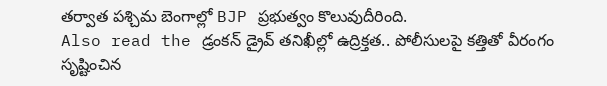తర్వాత పశ్చిమ బెంగాల్లో BJP ప్రభుత్వం కొలువుదీరింది.
Also read the డ్రంకన్ డ్రైవ్ తనిఖీల్లో ఉద్రిక్తత.. పోలీసులపై కత్తితో వీరంగం సృష్టించిన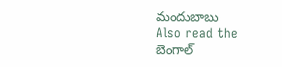మందుబాబు
Also read the బెంగాల్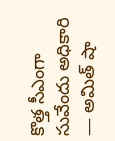కొత్త సీఎంగా సువేందు అధికారి — అమిత్ షా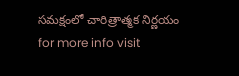సమక్షంలో చారిత్రాత్మక నిర్ణయం
for more info visit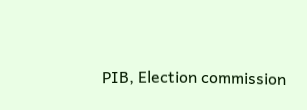PIB, Election commission